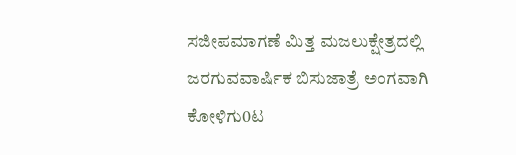ಸಜೀಪಮಾಗಣೆ ಮಿತ್ತ ಮಜಲುಕ್ಷೇತ್ರದಲ್ಲಿ ಜರಗುವವಾರ್ಷಿಕ ಬಿಸುಜಾತ್ರೆ ಅಂಗವಾಗಿ ಕೋಳಿಗು0ಟ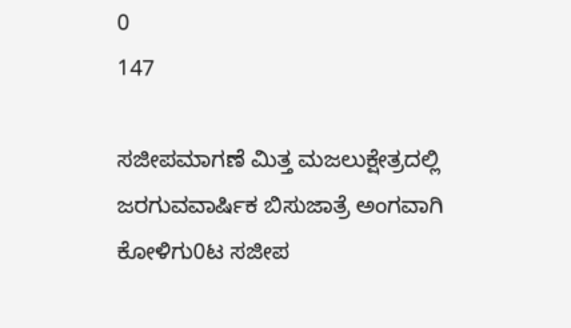0
147

ಸಜೀಪಮಾಗಣೆ ಮಿತ್ತ ಮಜಲುಕ್ಷೇತ್ರದಲ್ಲಿ ಜರಗುವವಾರ್ಷಿಕ ಬಿಸುಜಾತ್ರೆ ಅಂಗವಾಗಿ ಕೋಳಿಗು0ಟ ಸಜೀಪ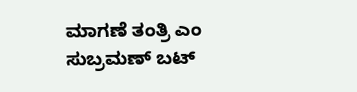ಮಾಗಣೆ ತಂತ್ರಿ ಎಂ ಸುಬ್ರಮಣ್ ಬಟ್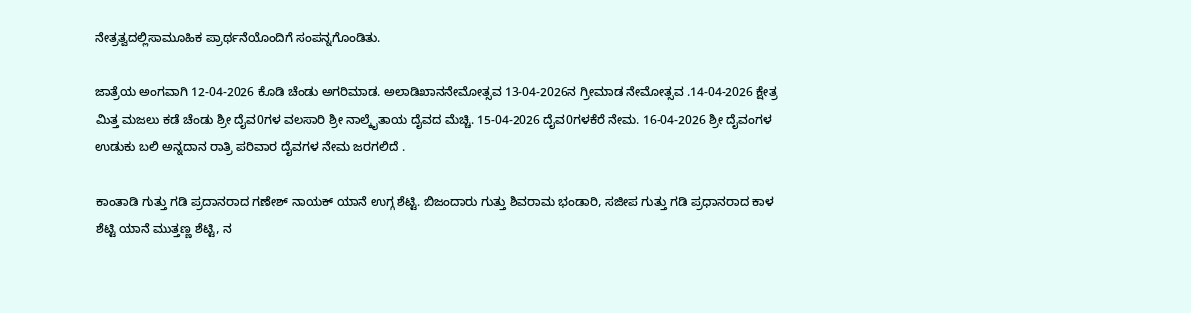ನೇತ್ರತ್ವದಲ್ಲಿಸಾಮೂಹಿಕ ಪ್ರಾರ್ಥನೆಯೊಂದಿಗೆ ಸಂಪನ್ನಗೊಂಡಿತು.

ಜಾತ್ರೆಯ ಅಂಗವಾಗಿ 12-04-2026 ಕೊಡಿ ಚೆಂಡು ಅಗರಿಮಾಡ. ಅಲಾಡಿಖಾನನೇಮೋತ್ಸವ 13-04-2026ನ ಗ್ರೀಮಾಡ ನೇಮೋತ್ಸವ .14-04-2026 ಕ್ಷೇತ್ರ ಮಿತ್ತ ಮಜಲು ಕಡೆ ಚೆಂಡು ಶ್ರೀ ದೈವ0ಗಳ ವಲಸಾರಿ ಶ್ರೀ ನಾಲ್ಕೈತಾಯ ದೈವದ ಮೆಚ್ಚಿ. 15-04-2026 ದೈವ0ಗಳಕೆರೆ ನೇಮ. 16-04-2026 ಶ್ರೀ ದೈವಂಗಳ ಉಡುಕು ಬಲಿ ಅನ್ನದಾನ ರಾತ್ರಿ ಪರಿವಾರ ದೈವಗಳ ನೇಮ ಜರಗಲಿದೆ .

ಕಾಂತಾಡಿ ಗುತ್ತು ಗಡಿ ಪ್ರದಾನರಾದ ಗಣೇಶ್ ನಾಯಕ್ ಯಾನೆ ಉಗ್ಗ ಶೆಟ್ಟಿ. ಬಿಜಂದಾರು ಗುತ್ತು ಶಿವರಾಮ ಭಂಡಾರಿ, ಸಜೀಪ ಗುತ್ತು ಗಡಿ ಪ್ರಧಾನರಾದ ಕಾಳ ಶೆಟ್ಟಿ ಯಾನೆ ಮುತ್ತಣ್ಣ ಶೆಟ್ಟಿ, ನ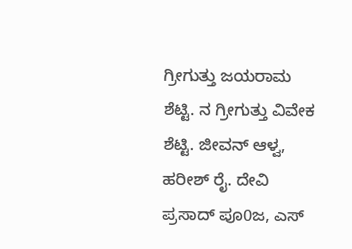ಗ್ರೀಗುತ್ತು ಜಯರಾಮ ಶೆಟ್ಟಿ. ನ ಗ್ರೀಗುತ್ತು ವಿವೇಕ ಶೆಟ್ಟಿ. ಜೀವನ್ ಆಳ್ವ, ಹರೀಶ್ ರೈ. ದೇವಿ ಪ್ರಸಾದ್ ಪೂ0ಜ, ಎಸ್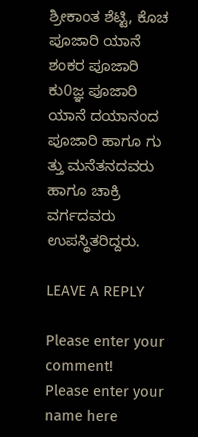ಶ್ರೀಕಾಂತ ಶೆಟ್ಟಿ, ಕೊಚ ಪೂಜಾರಿ ಯಾನೆ ಶಂಕರ ಪೂಜಾರಿ ಕು0ಜ್ಞ ಪೂಜಾರಿ ಯಾನೆ ದಯಾನಂದ ಪೂಜಾರಿ ಹಾಗೂ ಗು ತ್ತು ಮನೆತನದವರು ಹಾಗೂ ಚಾಕ್ರಿ ವರ್ಗದವರು ಉಪಸ್ಥಿತರಿದ್ದರು.

LEAVE A REPLY

Please enter your comment!
Please enter your name here